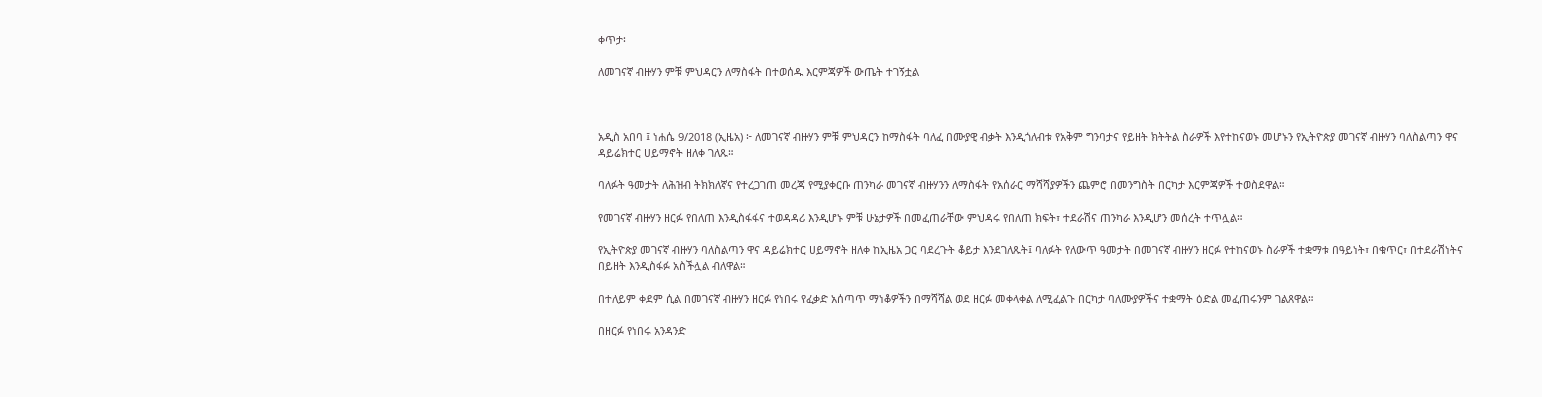ቀጥታ፡

ለመገናኛ ብዙሃን ምቹ ምህዳርን ለማስፋት በተወሰዱ እርምጃዎች ውጤት ተገኝቷል



አዲስ አበባ ፤ ነሐሴ 9/2018 (ኢዜአ) ፦ ለመገናኛ ብዙሃን ምቹ ምህዳርን ከማስፋት ባለፈ በሙያዊ ብቃት እንዲጎለብቱ የአቅም ግንባታና የይዘት ክትትል ስራዎች እየተከናወኑ መሆኑን የኢትዮጵያ መገናኛ ብዙሃን ባለስልጣን ዋና ዳይሬክተር ሀይማኖት ዘለቀ ገለጹ።

ባለፉት ዓመታት ለሕዝብ ትክክለኛና የተረጋገጠ መረጃ የሚያቀርቡ ጠንካራ መገናኛ ብዙሃንን ለማስፋት የአሰራር ማሻሻያዎችን ጨምሮ በመንግስት በርካታ እርምጃዎች ተወስደዋል።

የመገናኛ ብዙሃን ዘርፉ የበለጠ እንዲስፋፋና ተወዳዳሪ እንዲሆኑ ምቹ ሁኔታዎች በመፈጠራቸው ምህዳሩ የበለጠ ክፍት፣ ተደራሽና ጠንካራ እንዲሆን መሰረት ተጥሏል።

የኢትዮጵያ መገናኛ ብዙሃን ባለስልጣን ዋና ዳይሬክተር ሀይማኖት ዘለቀ ከኢዜአ ጋር ባደረጉት ቆይታ እንደገለጹት፤ ባለፉት የለውጥ ዓመታት በመገናኛ ብዙሃን ዘርፉ የተከናወኑ ስራዎች ተቋማቱ በዓይነት፣ በቁጥር፣ በተደራሽነትና በይዘት እንዲስፋፉ አስችሏል ብለዋል።

በተለይም ቀደም ሲል በመገናኛ ብዙሃን ዘርፉ የነበሩ የፈቃድ አሰጣጥ ማነቆዎችን በማሻሻል ወደ ዘርፉ መቀላቀል ለሚፈልጉ በርካታ ባለሙያዎችና ተቋማት ዕድል መፈጠሩንም ገልጸዋል።

በዘርፉ የነበሩ አንዳንድ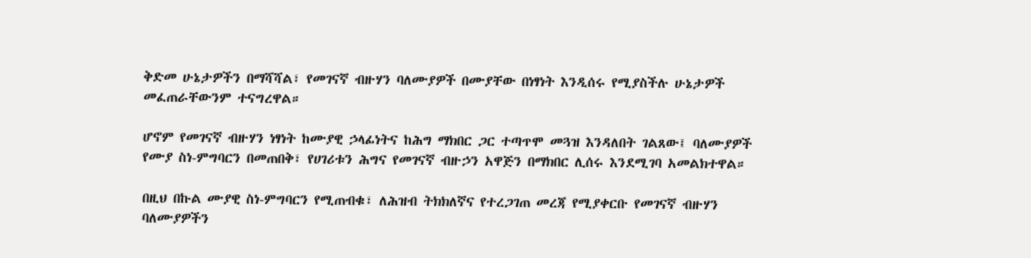ቅድመ ሁኔታዎችን በማሻሻል፣ የመገናኛ ብዙሃን ባለሙያዎች በሙያቸው በነፃነት እንዲሰሩ የሚያስችሉ ሁኔታዎች መፈጠራቸውንም ተናግረዋል።

ሆኖም የመገናኛ ብዙሃን ነፃነት ከሙያዊ ኃላፊነትና ከሕግ ማክበር ጋር ተጣጥሞ መጓዝ እንዳለበት ገልጸው፤ ባለሙያዎች የሙያ ስነ-ምግባርን በመጠበቅ፣ የሀገሪቱን ሕግና የመገናኛ ብዙኃን አዋጅን በማክበር ሊሰሩ እንደሚገባ አመልክተዋል።

በዚህ በኩል ሙያዊ ስነ-ምግባርን የሚጠብቁ፣ ለሕዝብ ትክክለኛና የተረጋገጠ መረጃ የሚያቀርቡ የመገናኛ ብዙሃን ባለሙያዎችን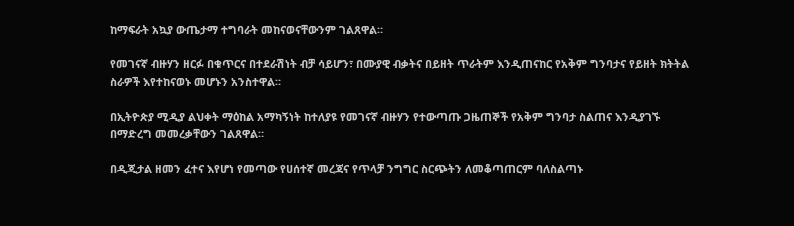ከማፍራት አኳያ ውጤታማ ተግባራት መከናወናቸውንም ገልጸዋል።

የመገናኛ ብዙሃን ዘርፉ በቁጥርና በተደራሽነት ብቻ ሳይሆን፣ በሙያዊ ብቃትና በይዘት ጥራትም እንዲጠናከር የአቅም ግንባታና የይዘት ክትትል ስራዎች እየተከናወኑ መሆኑን አንስተዋል።

በኢትዮጵያ ሚዲያ ልህቀት ማዕከል አማካኝነት ከተለያዩ የመገናኛ ብዙሃን የተውጣጡ ጋዜጠኞች የአቅም ግንባታ ስልጠና እንዲያገኙ በማድረግ መመረቃቸውን ገልጸዋል።

በዲጂታል ዘመን ፈተና እየሆነ የመጣው የሀሰተኛ መረጃና የጥላቻ ንግግር ስርጭትን ለመቆጣጠርም ባለስልጣኑ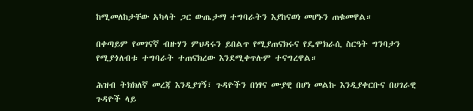ከሚመለከታቸው አካላት ጋር ውጤታማ ተግባራትን እያከናወነ መሆኑን ጠቁመዋል።

በቀጣይም የመገናኛ ብዙሃን ምህዳሩን ይበልጥ የሚያጠናክሩና የዴሞክራሲ ስርዓት ግንባታን የሚያጎለብቱ ተግባራት ተጠናክረው እንደሚቀጥሉም ተናግረዋል።

ሕዝብ ትክክለኛ መረጃ እንዲያገኝ፣ ጉዳዮችን በነፃና ሙያዊ በሆነ መልኩ እንዲያቀርቡና በሀገራዊ ጉዳዮች ላይ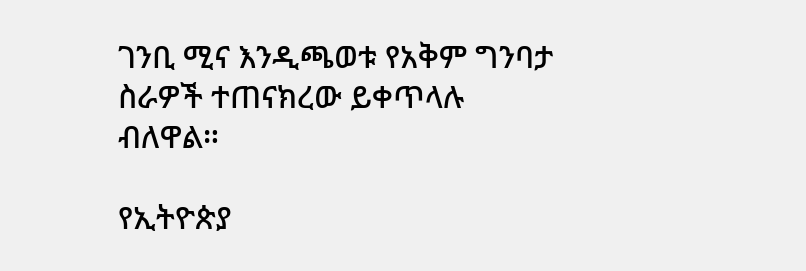ገንቢ ሚና እንዲጫወቱ የአቅም ግንባታ ስራዎች ተጠናክረው ይቀጥላሉ ብለዋል።

የኢትዮጵያ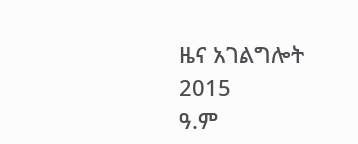ዜና አገልግሎት
2015
ዓ.ም